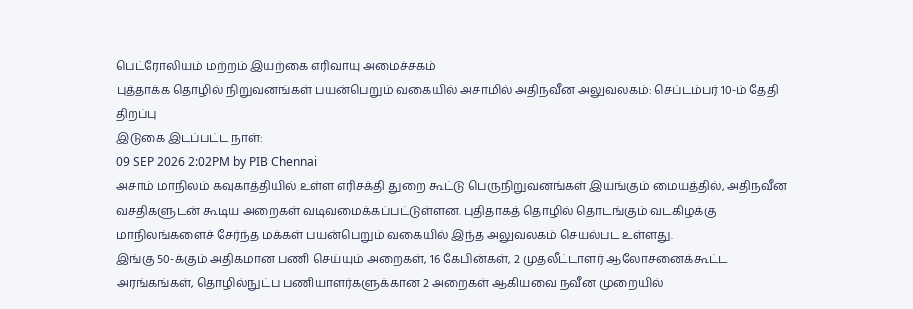பெட்ரோலியம் மற்றம் இயற்கை எரிவாயு அமைச்சகம்
புத்தாக்க தொழில் நிறுவனங்கள் பயன்பெறும் வகையில் அசாமில் அதிநவீன அலுவலகம்: செப்டம்பர் 10-ம் தேதி திறப்பு
இடுகை இடப்பட்ட நாள்:
09 SEP 2026 2:02PM by PIB Chennai
அசாம் மாநிலம் கவுகாத்தியில் உள்ள எரிசக்தி துறை கூட்டு பெருநிறுவனங்கள் இயங்கும் மையத்தில், அதிநவீன வசதிகளுடன் கூடிய அறைகள் வடிவமைக்கப்பட்டுள்ளன. புதிதாகத் தொழில் தொடங்கும் வடகிழக்கு மாநிலங்களைச் சேர்ந்த மக்கள் பயன்பெறும் வகையில் இந்த அலுவலகம் செயல்பட உள்ளது.
இங்கு 50-க்கும் அதிகமான பணி செய்யும் அறைகள், 16 கேபின்கள், 2 முதலீட்டாளர் ஆலோசனைக்கூட்ட அரங்கங்கள், தொழில்நுட்ப பணியாளர்களுக்கான 2 அறைகள் ஆகியவை நவீன முறையில்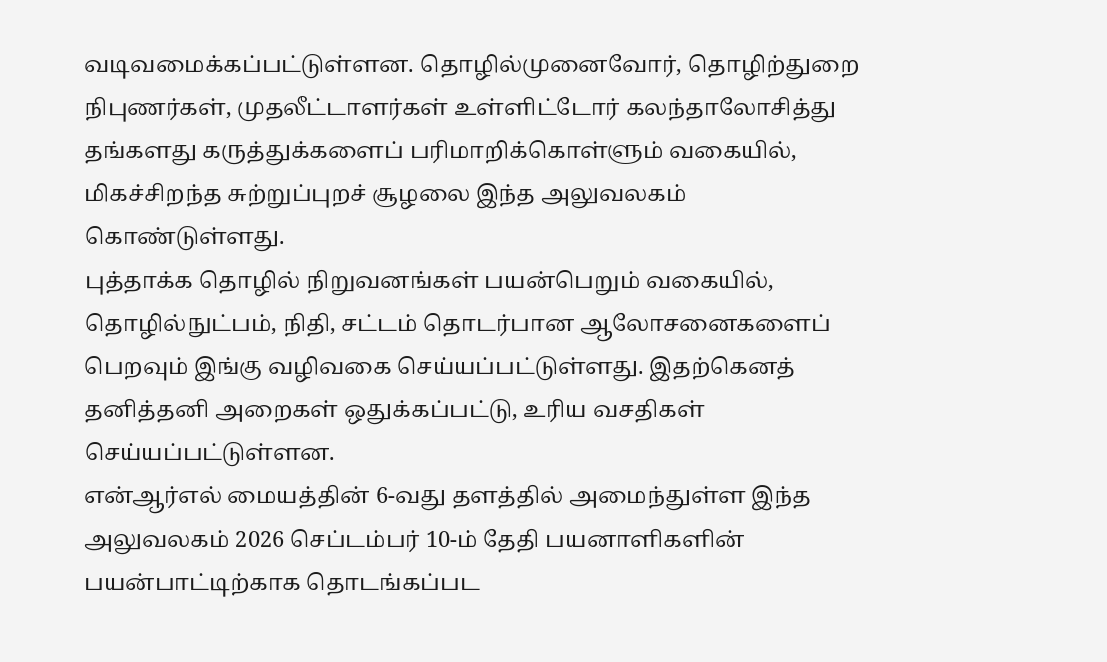வடிவமைக்கப்பட்டுள்ளன. தொழில்முனைவோர், தொழிற்துறை நிபுணர்கள், முதலீட்டாளர்கள் உள்ளிட்டோர் கலந்தாலோசித்து தங்களது கருத்துக்களைப் பரிமாறிக்கொள்ளும் வகையில், மிகச்சிறந்த சுற்றுப்புறச் சூழலை இந்த அலுவலகம் கொண்டுள்ளது.
புத்தாக்க தொழில் நிறுவனங்கள் பயன்பெறும் வகையில், தொழில்நுட்பம், நிதி, சட்டம் தொடர்பான ஆலோசனைகளைப் பெறவும் இங்கு வழிவகை செய்யப்பட்டுள்ளது. இதற்கெனத் தனித்தனி அறைகள் ஒதுக்கப்பட்டு, உரிய வசதிகள் செய்யப்பட்டுள்ளன.
என்ஆர்எல் மையத்தின் 6-வது தளத்தில் அமைந்துள்ள இந்த அலுவலகம் 2026 செப்டம்பர் 10-ம் தேதி பயனாளிகளின் பயன்பாட்டிற்காக தொடங்கப்பட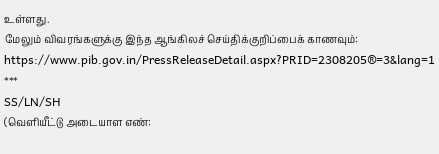உள்ளது.
மேலும் விவரங்களுக்கு இந்த ஆங்கிலச் செய்திக்குறிப்பைக் காணவும்: https://www.pib.gov.in/PressReleaseDetail.aspx?PRID=2308205®=3&lang=1
***
SS/LN/SH
(வெளியீட்டு அடையாள எண்: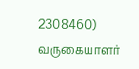2308460)
வருகையாளர்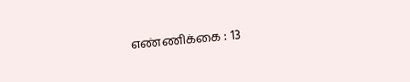எண்ணிக்கை : 13